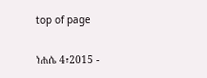top of page

ነሐሴ 4፣2015 -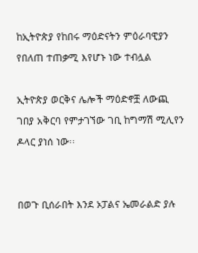ከኢትዮጵያ የከበሩ ማዕድናትን ምዕራባዊያን የበለጠ ተጠቃሚ እየሆኑ ነው ተብሏል

ኢትዮጵያ ወርቅና ሌሎች ማዕድኖቿ ለውጪ ገበያ አቅርባ የምታገኘው ገቢ ከግማሽ ሚሊየን ዶላር ያነሰ ነው፡፡


በወጉ ቢሰራበት እንደ ኦፓልና ኤመራልድ ያሉ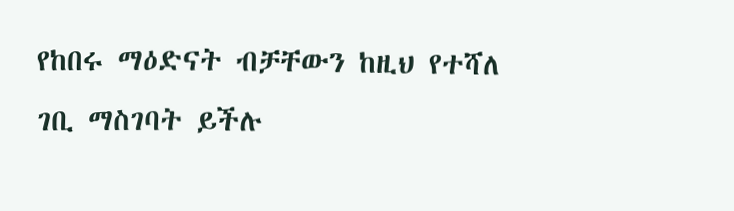የከበሩ ማዕድናት ብቻቸውን ከዚህ የተሻለ ገቢ ማስገባት ይችሉ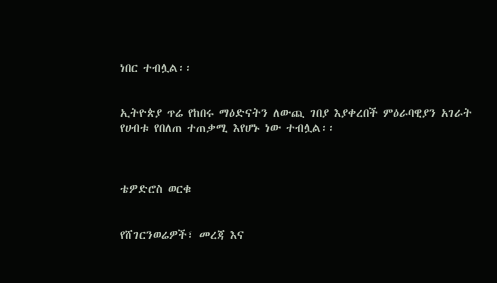ነበር ተብሏል፡፡


ኢትዮጵያ ጥሬ የከበሩ ማዕድናትን ለውጪ ገበያ እያቀረበች ምዕራባዊያን አገራት የሀብቱ የበለጠ ተጠቃሚ እየሆኑ ነው ተብሏል፡፡



ቴዎድሮስ ወርቁ


የሸገርንወሬዎች፣ መረጃ እና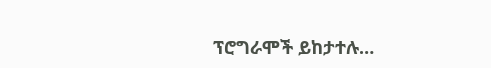ፕሮግራሞች ይከታተሉ…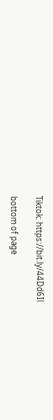Tiktok: https://bit.ly/44Dd6Il

bottom of page